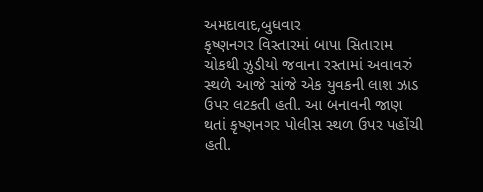અમદાવાદ,બુધવાર
કૃષ્ણનગર વિસ્તારમાં બાપા સિતારામ ચોકથી ઝુડીયો જવાના રસ્તામાં અવાવરું સ્થળે આજે સાંજે એક યુવકની લાશ ઝાડ ઉપર લટકતી હતી. આ બનાવની જાણ થતાં કૃષ્ણનગર પોલીસ સ્થળ ઉપર પહોંચી હતી.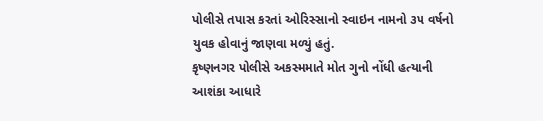પોલીસે તપાસ કરતાં ઓરિસ્સાનો સ્વાઇન નામનો ૩૫ વર્ષનો યુવક હોવાનું જાણવા મળ્યું હતું.
કૃષ્ણનગર પોલીસે અકસ્મમાતે મોત ગુનો નોંધી હત્યાની આશંકા આધારે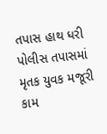તપાસ હાથ ધરી
પોલીસ તપાસમાં મૃતક યુવક મજૂરી કામ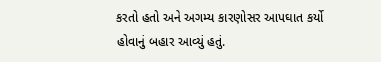કરતો હતો અને અગમ્ય કારણોસર આપઘાત કર્યો હોવાનું બહાર આવ્યું હતું.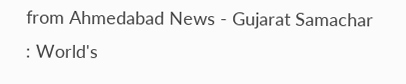from Ahmedabad News - Gujarat Samachar : World's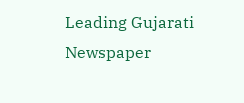Leading Gujarati Newspaper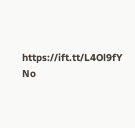https://ift.tt/L4Ol9fY
No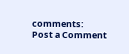comments:
Post a Comment